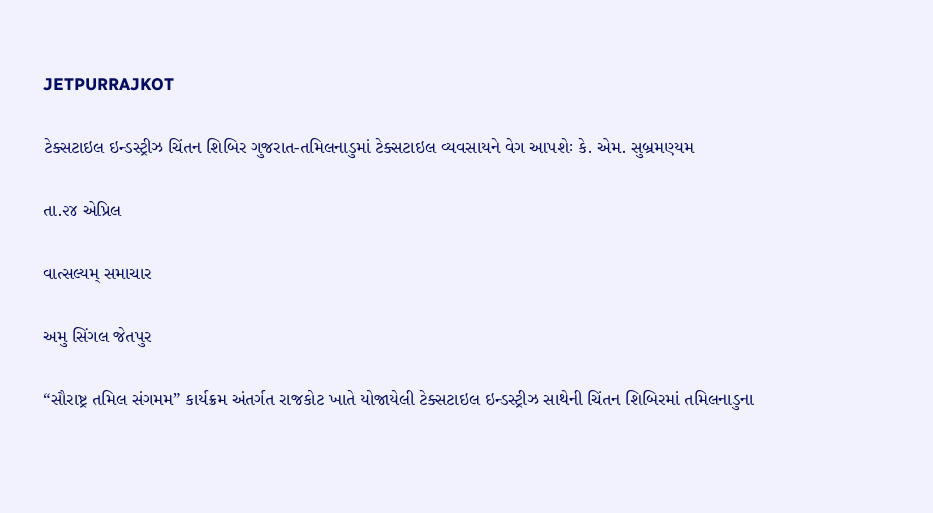JETPURRAJKOT

ટેક્સટાઇલ ઇન્ડસ્ટ્રીઝ ચિંતન શિબિર ગુજરાત-તમિલનાડુમાં ટેક્સટાઇલ વ્યવસાયને વેગ આપશેઃ કે. એમ. સુબ્રમણ્યમ

તા.૨૪ એપ્રિલ

વાત્સલ્યમ્ સમાચાર

અમુ સિંગલ જેતપુર

“સૌરાષ્ટ્ર તમિલ સંગમમ” કાર્યક્રમ અંતર્ગત રાજકોટ ખાતે યોજાયેલી ટેક્સટાઇલ ઇન્ડસ્ટ્રીઝ સાથેની ચિંતન શિબિરમાં તમિલનાડુના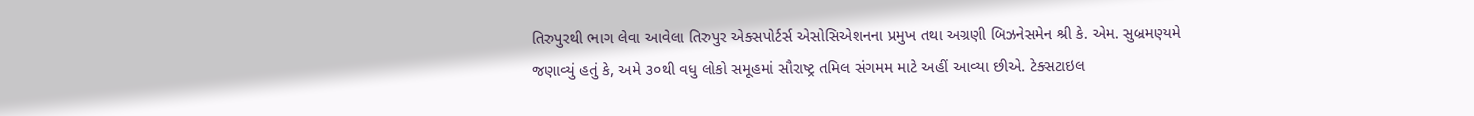તિરુપુરથી ભાગ લેવા આવેલા તિરુપુર એક્સપોર્ટર્સ એસોસિએશનના પ્રમુખ તથા અગ્રણી બિઝનેસમેન શ્રી કે. એમ. સુબ્રમણ્યમે જણાવ્યું હતું કે, અમે ૩૦થી વધુ લોકો સમૂહમાં સૌરાષ્ટ્ર તમિલ સંગમમ માટે અહીં આવ્યા છીએ. ટેક્સટાઇલ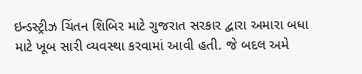ઇન્ડસ્ટ્રીઝ ચિંતન શિબિર માટે ગુજરાત સરકાર દ્વારા અમારા બધા માટે ખૂબ સારી વ્યવસ્થા કરવામાં આવી હતી. જે બદલ અમે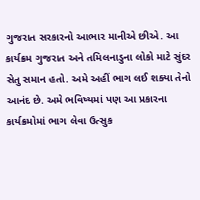ગુજરાત સરકારનો આભાર માનીએ છીએ. આ કાર્યક્રમ ગુજરાત અને તમિલનાડુના લોકો માટે સુંદર સેતુ સમાન હતો. અમે અહીં ભાગ લઈ શક્યા તેનો આનંદ છે. અમે ભવિષ્યમાં પણ આ પ્રકારના કાર્યક્રમોમાં ભાગ લેવા ઉત્સુક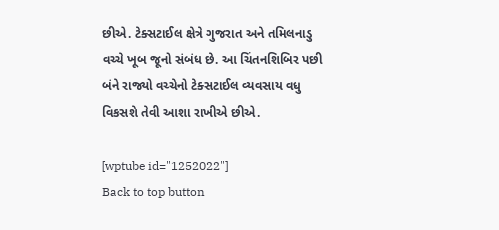છીએ. ટેક્સટાઈલ ક્ષેત્રે ગુજરાત અને તમિલનાડુ વચ્ચે ખૂબ જૂનો સંબંધ છે. આ ચિંતનશિબિર પછી બંને રાજ્યો વચ્ચેનો ટેક્સટાઈલ વ્યવસાય વધુ વિકસશે તેવી આશા રાખીએ છીએ.

[wptube id="1252022"]
Back to top button